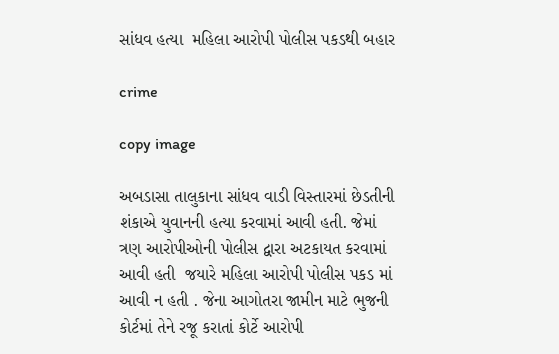સાંધવ હત્યા  મહિલા આરોપી પોલીસ પકડથી બહાર

crime

copy image

અબડાસા તાલુકાના સાંધવ વાડી વિસ્તારમાં છેડતીની શંકાએ યુવાનની હત્યા કરવામાં આવી હતી. જેમાં ત્રણ આરોપીઓની પોલીસ દ્વારા અટકાયત કરવામાં આવી હતી  જયારે મહિલા આરોપી પોલીસ પકડ માં આવી ન હતી . જેના આગોતરા જામીન માટે ભુજની કોર્ટમાં તેને રજૂ કરાતાં કોર્ટે આરોપી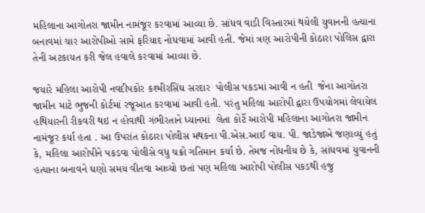મહિલાના આગોતરા જામીન નામંજૂર કરવામાં આવ્યા છે. સાંધવ વાડી વિસ્તારમાં થયેલી યુવાનની હત્યાના બનાવમાં ચાર આરોપીઓ સામે ફરિયાદ નોધવામાં આવી હતી. જેમાં ત્રણ આરોપીની કોઠારા પોલિસ દ્વારા તેની અટકાયત કરી જેલ હવાલે કરવામાં આવ્યા છે.

જયારે મહિલા આરોપી નવદીપકોર કશ્મીરસિંઘ સરદાર  પોલીસ પકડમાં આવી ન હતી  જેના આગોતરા જામીન માટે ભુજની કોર્ટમાં રજૂઆત કરવામાં આવી હતી. પરંતુ મહિલા આરોપી દ્વારા ઉપયોગમાં લેવાયેલ હથિયારની રીકવરી થઇ ન હોવાથી ગંભીરતાને ધ્યાનમાં  લેતા કોર્ટે આરોપી મહિલાના આગોતરા જામીન નામંજૂર કર્યા હતા . આ ઉપરાંત કોઠારા પોલીસ મથકના પી.એસ.આઈ વાય. પી. જાડેજાએ જણાવ્યું હતું કે, મહિલા આરોપીને પકડવા પોલીસે વધુ ચક્રો ગતિમાન કર્યા છે. તેમજ નોંધનીય છે કે, સાંધવમાં યુવાનની હત્યાના બનાવને ઘણો સમય વીતવા આવ્યો છતાં પણ મહિલા આરોપી પોલીસ પકડથી હજુ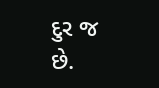દુર જ છે.